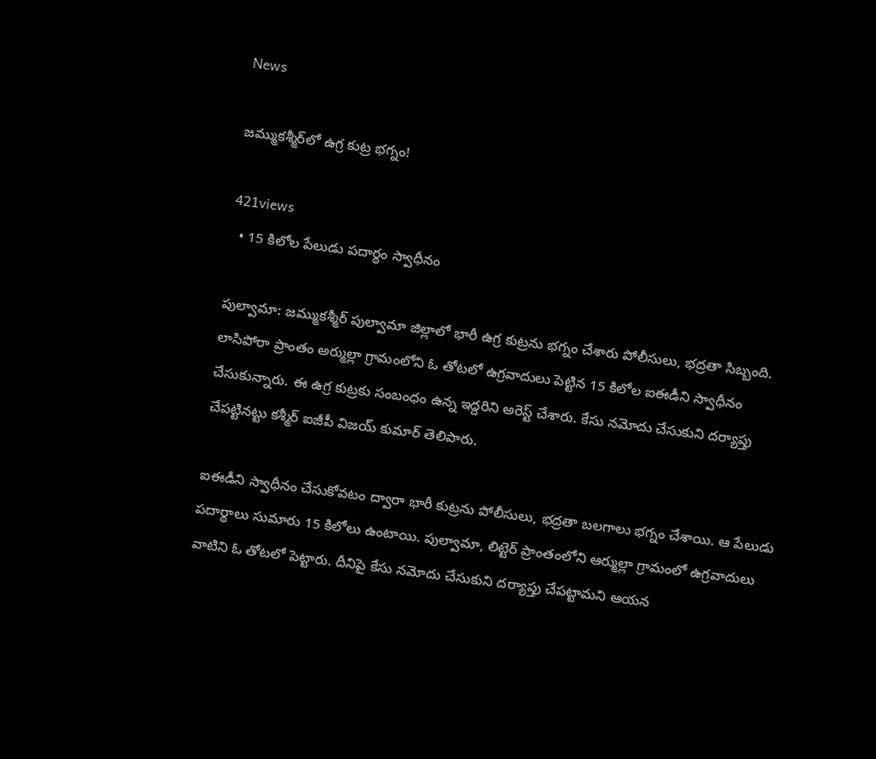News

జమ్ముక‌శ్మీర్‌లో ఉగ్ర కుట్ర భ‌గ్నం!

421views
  • 15 కిలోల పేలుడు పదార్థం స్వాధీనం

పుల్వామా: జమ్ముకశ్మీర్ పుల్వామా జిల్లాలో భారీ ఉగ్ర కుట్రను భగ్నం చేశారు పోలీసులు, భద్రతా సిబ్బంది. లాసిపోరా ప్రాంతం అర్ముల్లా గ్రామంలోని ఓ తోటలో ఉగ్రవాదులు పెట్టిన 15 కిలోల ఐఈడీని స్వాధీనం చేసుకున్నారు. ఈ ఉగ్ర కుట్రకు సంబంధం ఉన్న ఇద్దరిని అరెస్ట్ చేశారు. కేసు నమోదు చేసుకుని దర్యాప్తు చేపట్టినట్టు కశ్మీర్ ఐజీపీ విజయ్ కుమార్ తెలిపారు.

ఐఈడీని స్వాధీనం చేసుకోవటం ద్వారా భారీ కుట్రను పోలీసులు, భద్రతా బలగాలు భగ్నం చేశాయి. ఆ పేలుడు పదార్థాలు సుమారు 15 కిలోలు ఉంటాయి. పుల్వామా, లిట్టెర్ ప్రాంతంలోని ఆర్ముల్లా గ్రామంలో ఉగ్రవాదులు వాటిని ఓ తోటలో పెట్టారు. దీనిపై కేసు నమోదు చేసుకుని దర్యాప్తు చేపట్టామని ఆయన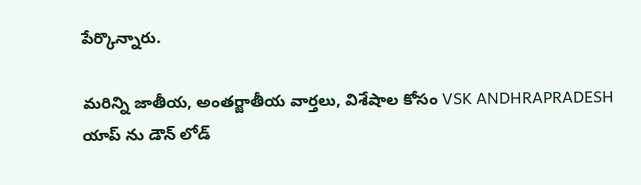పేర్కొన్నారు.

మరిన్ని జాతీయ, అంతర్జాతీయ వార్తలు, విశేషాల కోసం VSK ANDHRAPRADESH యాప్ ను డౌన్ లోడ్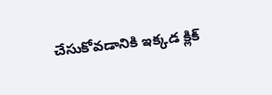చేసుకోవడానికి ఇక్కడ క్లిక్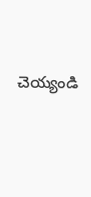చెయ్యండి